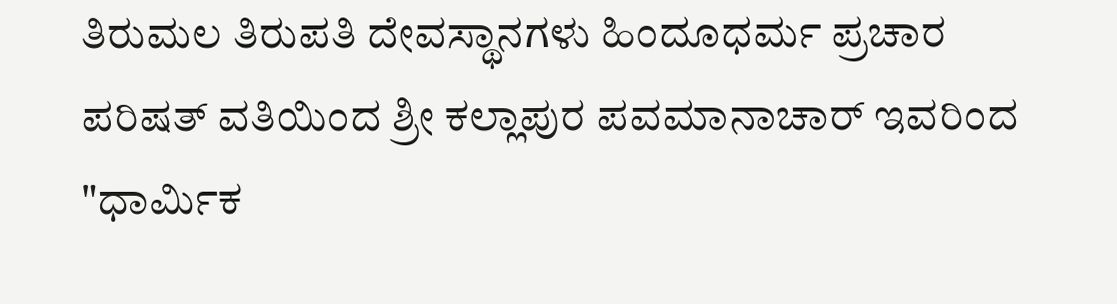ತಿರುಮಲ ತಿರುಪತಿ ದೇವಸ್ಥಾನಗಳು ಹಿಂದೂಧರ್ಮ ಪ್ರಚಾರ ಪರಿಷತ್ ವತಿಯಿಂದ ಶ್ರೀ ಕಲ್ಲಾಪುರ ಪವಮಾನಾಚಾರ್ ಇವರಿಂದ "ಧಾರ್ಮಿಕ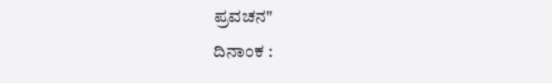ಪ್ರವಚನ"
ದಿನಾಂಕ :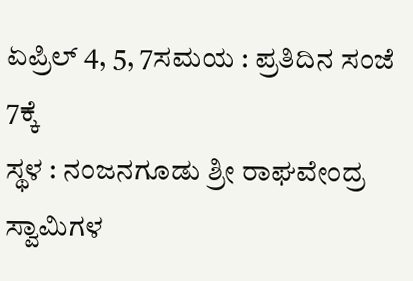ಏಪ್ರಿಲ್ 4, 5, 7ಸಮಯ : ಪ್ರತಿದಿನ ಸಂಜೆ 7ಕ್ಕೆ
ಸ್ಥಳ : ನಂಜನಗೂಡು ಶ್ರೀ ರಾಘವೇಂದ್ರ ಸ್ವಾಮಿಗಳ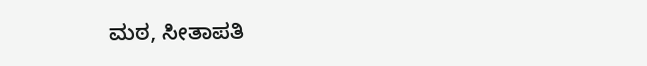ಮಠ, ಸೀತಾಪತಿ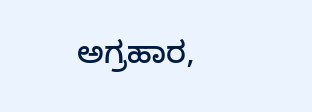ಅಗ್ರಹಾರ,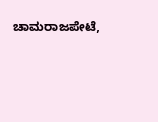ಚಾಮರಾಜಪೇಟೆ,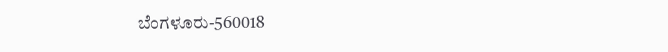ಬೆಂಗಳೂರು-560018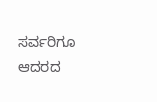ಸರ್ವರಿಗೂ ಆದರದ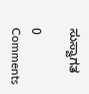ಸುಸ್ವಾಗತ

0 Comments